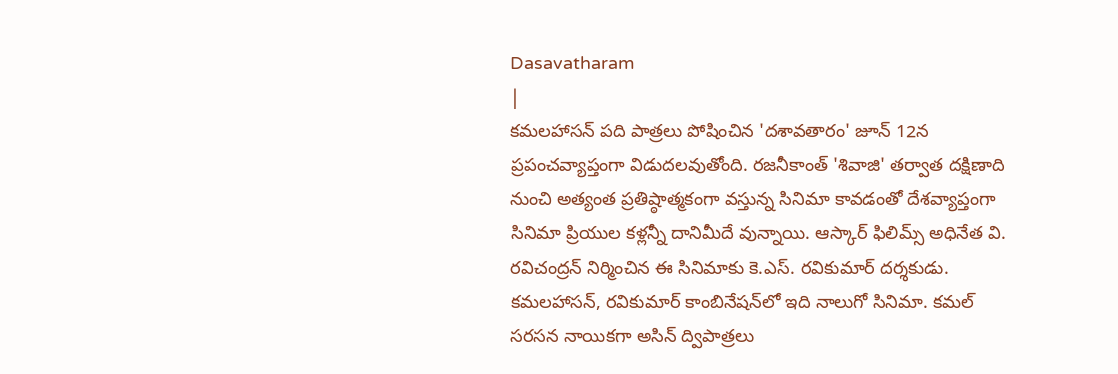Dasavatharam
|
కమలహాసన్ పది పాత్రలు పోషించిన 'దశావతారం' జూన్ 12న ప్రపంచవ్యాప్తంగా విడుదలవుతోంది. రజనీకాంత్ 'శివాజి' తర్వాత దక్షిణాది నుంచి అత్యంత ప్రతిష్ఠాత్మకంగా వస్తున్న సినిమా కావడంతో దేశవ్యాప్తంగా సినిమా ప్రియుల కళ్లన్నీ దానిమీదే వున్నాయి. ఆస్కార్ ఫిలిమ్స్ అధినేత వి. రవిచంద్రన్ నిర్మించిన ఈ సినిమాకు కె.ఎస్. రవికుమార్ దర్శకుడు. కమలహాసన్, రవికుమార్ కాంబినేషన్‌లో ఇది నాలుగో సినిమా. కమల్ సరసన నాయికగా అసిన్ ద్విపాత్రలు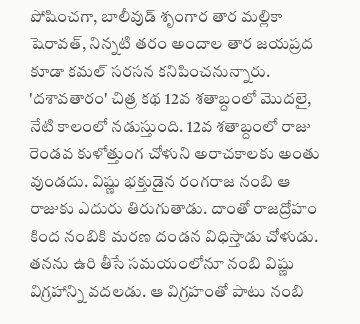పోషించగా, బాలీవుడ్ శృంగార తార మల్లికా షెరావత్, నిన్నటి తరం అందాల తార జయప్రద కూడా కమల్ సరసన కనిపించనున్నారు.
'దశావతారం' చిత్ర కథ 12వ శతాబ్దంలో మొదలై, నేటి కాలంలో నడుస్తుంది. 12వ శతాబ్దంలో రాజు రెండవ కుళోత్తుంగ చోళుని అరాచకాలకు అంతు వుండదు. విష్ణు భక్తుడైన రంగరాజ నంబి ఆ రాజుకు ఎదురు తిరుగుతాడు. దాంతో రాజద్రోహం కింద నంబికి మరణ దండన విధిస్తాడు చోళుడు. తనను ఉరి తీసే సమయంలోనూ నంబి విష్ణు విగ్రహాన్ని వదలడు. ఆ విగ్రహంతో పాటు నంబి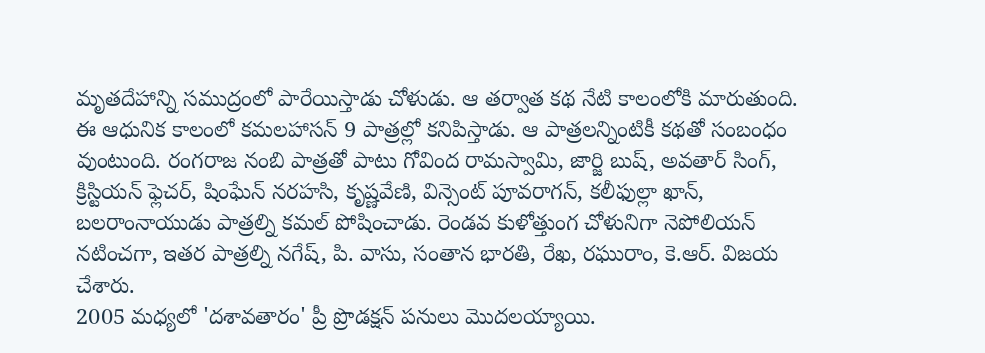మృతదేహాన్ని సముద్రంలో పారేయిస్తాడు చోళుడు. ఆ తర్వాత కథ నేటి కాలంలోకి మారుతుంది. ఈ ఆధునిక కాలంలో కమలహాసన్ 9 పాత్రల్లో కనిపిస్తాడు. ఆ పాత్రలన్నింటికీ కథతో సంబంధం వుంటుంది. రంగరాజ నంబి పాత్రతో పాటు గోవింద రామస్వామి, జార్జి బుష్, అవతార్ సింగ్, క్రిస్టియన్ ఫ్లెచర్, షింఘేన్ నరహసి, కృష్ణవేణి, విన్సెంట్ పూవరాగన్, కలీఫుల్లా ఖాన్, బలరాంనాయుడు పాత్రల్ని కమల్ పోషించాడు. రెండవ కుళోత్తుంగ చోళునిగా నెపోలియన్ నటించగా, ఇతర పాత్రల్ని నగేష్, పి. వాసు, సంతాన భారతి, రేఖ, రఘురాం, కె.ఆర్. విజయ చేశారు.
2005 మధ్యలో 'దశావతారం' ప్రీ ప్రొడక్షన్ పనులు మొదలయ్యాయి.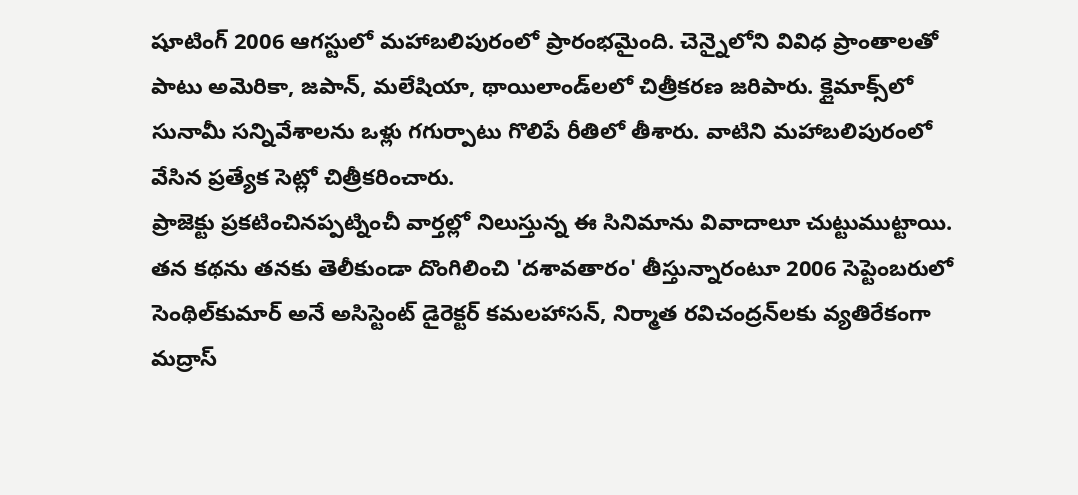షూటింగ్ 2006 ఆగస్టులో మహాబలిపురంలో ప్రారంభమైంది. చెన్నైలోని వివిధ ప్రాంతాలతో పాటు అమెరికా, జపాన్, మలేషియా, థాయిలాండ్‌లలో చిత్రీకరణ జరిపారు. క్లైమాక్స్‌లో సునామీ సన్నివేశాలను ఒళ్లు గగుర్పాటు గొలిపే రీతిలో తీశారు. వాటిని మహాబలిపురంలో వేసిన ప్రత్యేక సెట్లో చిత్రీకరించారు.
ప్రాజెక్టు ప్రకటించినప్పట్నించీ వార్తల్లో నిలుస్తున్న ఈ సినిమాను వివాదాలూ చుట్టుముట్టాయి. తన కథను తనకు తెలీకుండా దొంగిలించి 'దశావతారం' తీస్తున్నారంటూ 2006 సెప్టెంబరులో సెంథిల్‌కుమార్ అనే అసిస్టెంట్ డైరెక్టర్ కమలహాసన్, నిర్మాత రవిచంద్రన్‌లకు వ్యతిరేకంగా మద్రాస్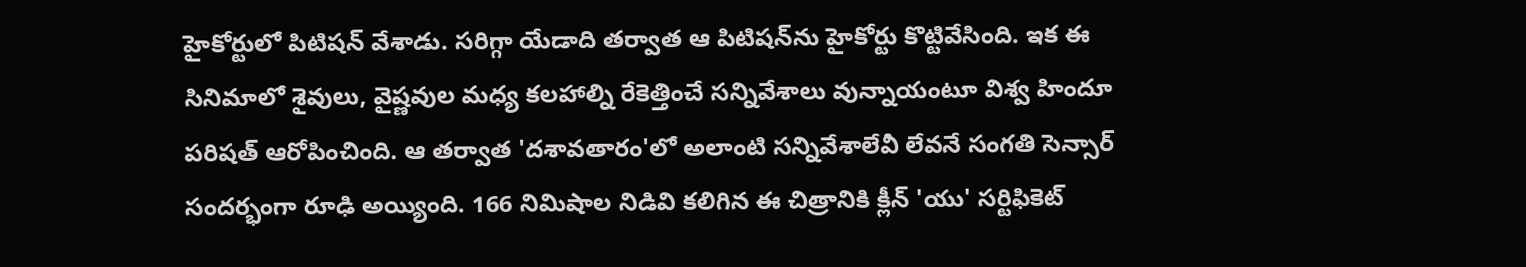హైకోర్టులో పిటిషన్ వేశాడు. సరిగ్గా యేడాది తర్వాత ఆ పిటిషన్‌ను హైకోర్టు కొట్టివేసింది. ఇక ఈ సినిమాలో శైవులు, వైష్ణవుల మధ్య కలహాల్ని రేకెత్తించే సన్నివేశాలు వున్నాయంటూ విశ్వ హిందూ పరిషత్ ఆరోపించింది. ఆ తర్వాత 'దశావతారం'లో అలాంటి సన్నివేశాలేవీ లేవనే సంగతి సెన్సార్ సందర్భంగా రూఢి అయ్యింది. 166 నిమిషాల నిడివి కలిగిన ఈ చిత్రానికి క్లీన్ 'యు' సర్టిఫికెట్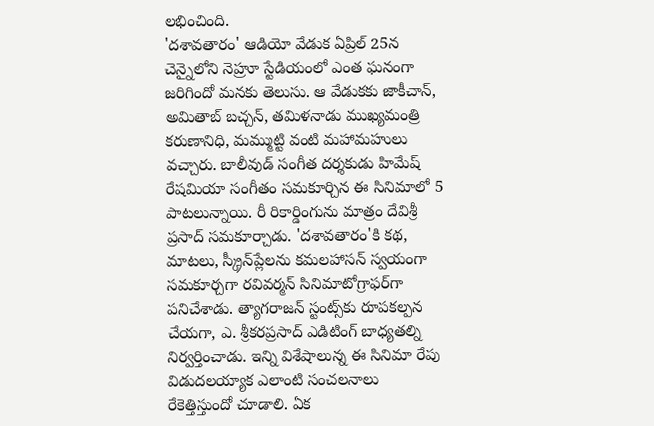లభించింది.
'దశావతారం' ఆడియో వేడుక ఏప్రిల్ 25న చెన్నైలోని నెహ్రూ స్టేడియంలో ఎంత ఘనంగా జరిగిందో మనకు తెలుసు. ఆ వేడుకకు జాకీచాన్, అమితాబ్ బచ్చన్, తమిళనాడు ముఖ్యమంత్రి కరుణానిధి, మమ్ముట్టి వంటి మహామహులు వచ్చారు. బాలీవుడ్ సంగీత దర్శకుడు హిమేష్ రేషమియా సంగీతం సమకూర్చిన ఈ సినిమాలో 5 పాటలున్నాయి. రీ రికార్డింగును మాత్రం దేవిశ్రీ ప్రసాద్ సమకూర్చాడు. 'దశావతారం'కి కథ, మాటలు, స్క్రీన్‌ప్లేలను కమలహాసన్ స్వయంగా సమకూర్చగా రవివర్మన్ సినిమాటోగ్రాఫర్‌గా పనిచేశాడు. త్యాగరాజన్ స్టంట్స్‌కు రూపకల్పన చేయగా, ఎ. శ్రీకరప్రసాద్ ఎడిటింగ్ బాధ్యతల్ని నిర్వర్తించాడు. ఇన్ని విశేషాలున్న ఈ సినిమా రేపు విడుదలయ్యాక ఎలాంటి సంచలనాలు రేకెత్తిస్తుందో చూడాలి. ఏక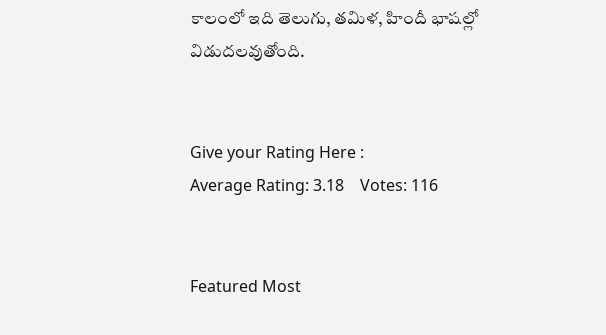కాలంలో ఇది తెలుగు, తమిళ, హిందీ భాషల్లో విడుదలవుతోంది.


Give your Rating Here :
Average Rating: 3.18    Votes: 116


Featured Most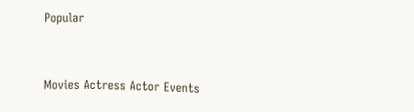Popular


Movies Actress Actor Events